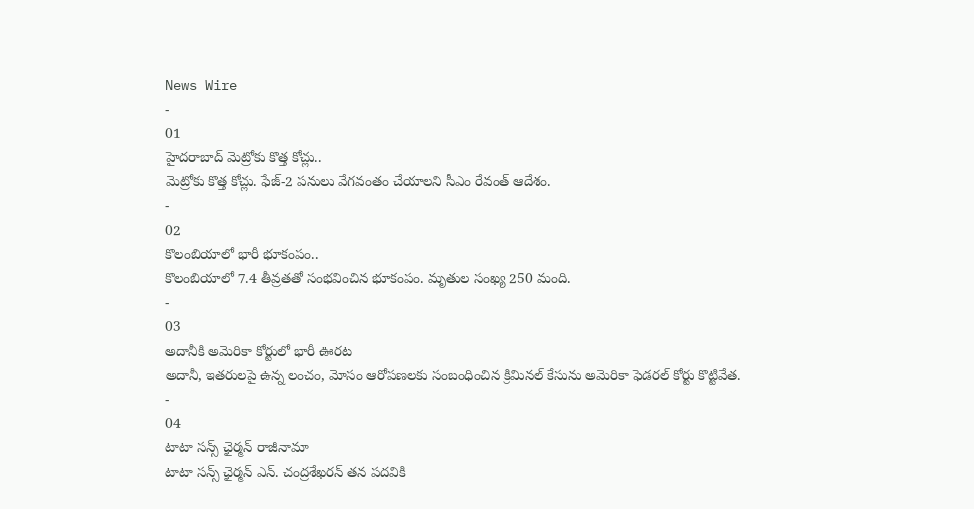News Wire
-
01
హైదరాబాద్ మెట్రోకు కొత్త కోచ్లు..
మెట్రోకు కొత్త కోచ్లు. ఫేజ్-2 పనులు వేగవంతం చేయాలని సీఎం రేవంత్ ఆదేశం.
-
02
కొలంబియాలో భారీ భూకంపం..
కొలంబియాలో 7.4 తీవ్రతతో సంభవించిన భూకంపం. మృతుల సంఖ్య 250 మంది.
-
03
అదానీకి అమెరికా కోర్టులో భారీ ఊరట
అదానీ, ఇతరులపై ఉన్న లంచం, మోసం ఆరోపణలకు సంబంధించిన క్రిమినల్ కేసును అమెరికా ఫెడరల్ కోర్టు కొట్టివేత.
-
04
టాటా సన్స్ ఛైర్మన్ రాజీనామా
టాటా సన్స్ ఛైర్మన్ ఎన్. చంద్రశేఖరన్ తన పదవికి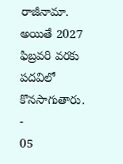రాజీనామా. అయితే 2027 ఫిబ్రవరి వరకు పదవిలో కొనసాగుతారు.
-
05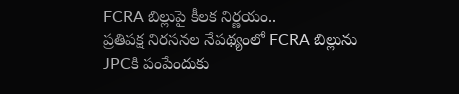FCRA బిల్లుపై కీలక నిర్ణయం..
ప్రతిపక్ష నిరసనల నేపథ్యంలో FCRA బిల్లును JPCకి పంపేందుకు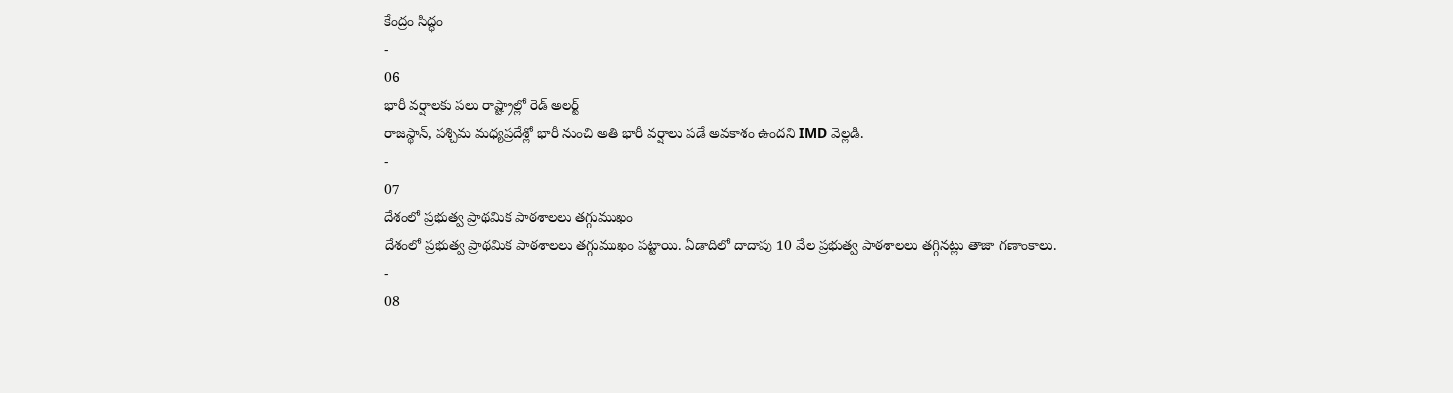కేంద్రం సిద్ధం
-
06
భారీ వర్షాలకు పలు రాష్ట్రాల్లో రెడ్ అలర్ట్
రాజస్థాన్, పశ్చిమ మధ్యప్రదేశ్లో భారీ నుంచి అతి భారీ వర్షాలు పడే అవకాశం ఉందని IMD వెల్లడి.
-
07
దేశంలో ప్రభుత్వ ప్రాథమిక పాఠశాలలు తగ్గుముఖం
దేశంలో ప్రభుత్వ ప్రాథమిక పాఠశాలలు తగ్గుముఖం పట్టాయి. ఏడాదిలో దాదాపు 10 వేల ప్రభుత్వ పాఠశాలలు తగ్గినట్లు తాజా గణాంకాలు.
-
08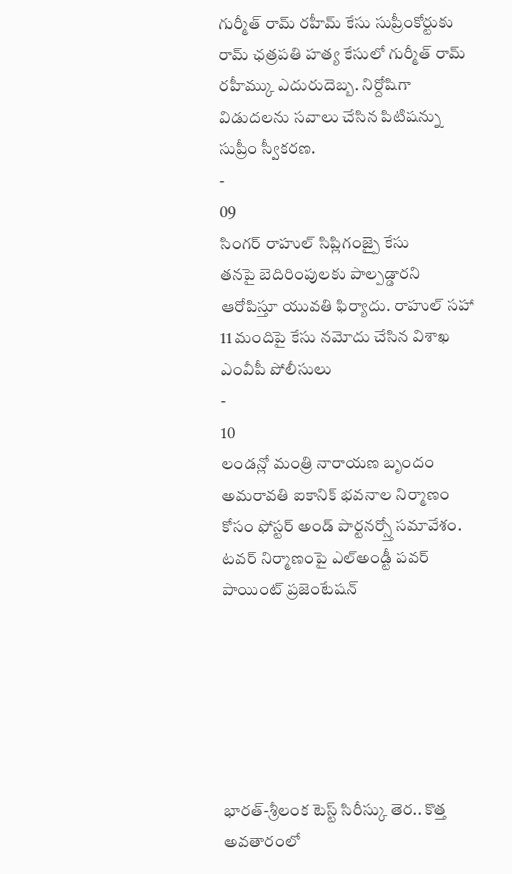గుర్మీత్ రామ్ రహీమ్ కేసు సుప్రీంకోర్టుకు
రామ్ ఛత్రపతి హత్య కేసులో గుర్మీత్ రామ్ రహీమ్కు ఎదురుదెబ్బ. నిర్దోషిగా విడుదలను సవాలు చేసిన పిటిషన్ను సుప్రీం స్వీకరణ.
-
09
సింగర్ రాహుల్ సిప్లిగంజ్పై కేసు
తనపై బెదిరింపులకు పాల్పడ్డారని ఆరోపిస్తూ యువతి ఫిర్యాదు. రాహుల్ సహా 11 మందిపై కేసు నమోదు చేసిన విశాఖ ఎంవీపీ పోలీసులు
-
10
లండన్లో మంత్రి నారాయణ బృందం
అమరావతి ఐకానిక్ భవనాల నిర్మాణం కోసం ఫోస్టర్ అండ్ పార్టనర్స్తో సమావేశం. టవర్ నిర్మాణంపై ఎల్అండ్టీ పవర్ పాయింట్ ప్రజెంటేషన్






భారత్-శ్రీలంక టెస్ట్ సిరీస్కు తెర.. కొత్త అవతారంలో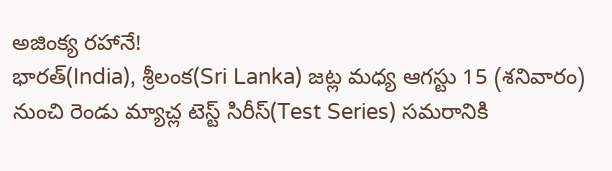అజింక్య రహానే!
భారత్(India), శ్రీలంక(Sri Lanka) జట్ల మధ్య ఆగస్టు 15 (శనివారం) నుంచి రెండు మ్యాచ్ల టెస్ట్ సిరీస్(Test Series) సమరానికి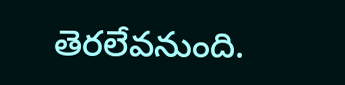తెరలేవనుంది.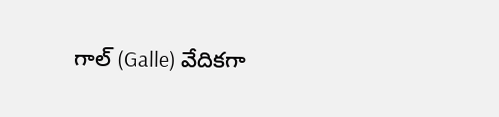గాల్ (Galle) వేదికగా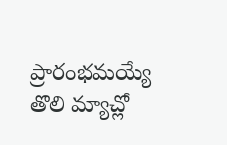ప్రారంభమయ్యే తొలి మ్యాచ్లో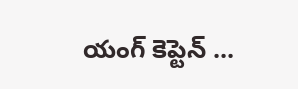యంగ్ కెప్టెన్ ...